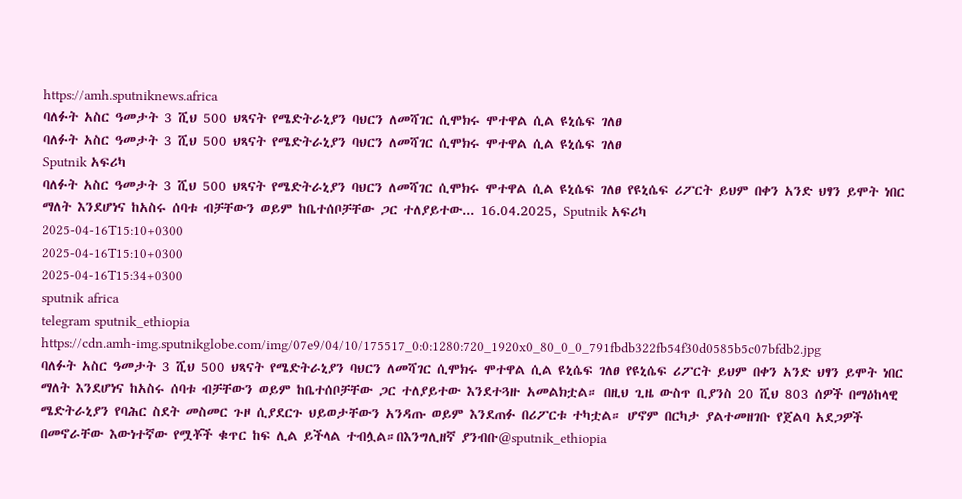https://amh.sputniknews.africa
ባለፉት አስር ዓመታት 3 ሺህ 500 ህጻናት የሜድትራኒያን ባህርን ለመሻገር ሲሞክሩ ሞተዋል ሲል ዩኒሴፍ ገለፀ
ባለፉት አስር ዓመታት 3 ሺህ 500 ህጻናት የሜድትራኒያን ባህርን ለመሻገር ሲሞክሩ ሞተዋል ሲል ዩኒሴፍ ገለፀ
Sputnik አፍሪካ
ባለፉት አስር ዓመታት 3 ሺህ 500 ህጻናት የሜድትራኒያን ባህርን ለመሻገር ሲሞክሩ ሞተዋል ሲል ዩኒሴፍ ገለፀ የዩኒሴፍ ሪፖርት ይህም በቀን አንድ ህፃን ይሞት ነበር ማለት እንደሆነና ከአስሩ ሰባቱ ብቻቸውን ወይም ከቤተሰቦቻቸው ጋር ተለያይተው... 16.04.2025, Sputnik አፍሪካ
2025-04-16T15:10+0300
2025-04-16T15:10+0300
2025-04-16T15:34+0300
sputnik africa
telegram sputnik_ethiopia
https://cdn.amh-img.sputnikglobe.com/img/07e9/04/10/175517_0:0:1280:720_1920x0_80_0_0_791fbdb322fb54f30d0585b5c07bfdb2.jpg
ባለፉት አስር ዓመታት 3 ሺህ 500 ህጻናት የሜድትራኒያን ባህርን ለመሻገር ሲሞክሩ ሞተዋል ሲል ዩኒሴፍ ገለፀ የዩኒሴፍ ሪፖርት ይህም በቀን አንድ ህፃን ይሞት ነበር ማለት እንደሆነና ከአስሩ ሰባቱ ብቻቸውን ወይም ከቤተሰቦቻቸው ጋር ተለያይተው እንደተጓዙ አመልክቷል። በዚህ ጊዜ ውስጥ ቢያንስ 20 ሺህ 803 ሰዎች በማዕከላዊ ሜድትራኒያን የባሕር ስደት መስመር ጉዞ ሲያደርጉ ህይወታቸውን አንዳጡ ወይም እንደጠፉ በሪፖርቱ ተካቷል። ሆኖም በርካታ ያልተመዘገቡ የጀልባ አደጋዎች በመኖራቸው እውነተኛው የሟቾች ቁጥር ከፍ ሊል ይችላል ተብሏል።በእንግሊዘኛ ያንብቡ@sputnik_ethiopia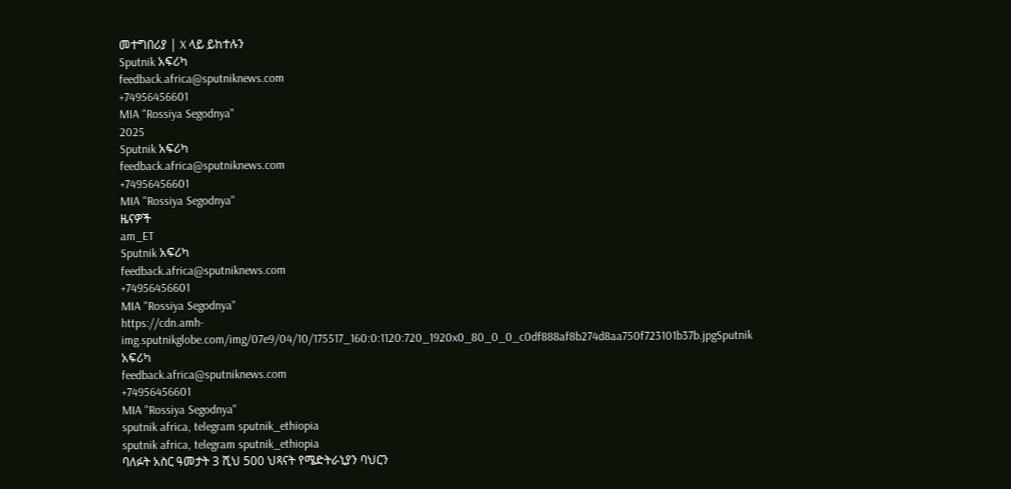መተግበሪያ | X ላይ ይከተሉን
Sputnik አፍሪካ
feedback.africa@sputniknews.com
+74956456601
MIA "Rossiya Segodnya"
2025
Sputnik አፍሪካ
feedback.africa@sputniknews.com
+74956456601
MIA "Rossiya Segodnya"
ዜናዎች
am_ET
Sputnik አፍሪካ
feedback.africa@sputniknews.com
+74956456601
MIA "Rossiya Segodnya"
https://cdn.amh-img.sputnikglobe.com/img/07e9/04/10/175517_160:0:1120:720_1920x0_80_0_0_c0df888af8b274d8aa750f723101b37b.jpgSputnik አፍሪካ
feedback.africa@sputniknews.com
+74956456601
MIA "Rossiya Segodnya"
sputnik africa, telegram sputnik_ethiopia
sputnik africa, telegram sputnik_ethiopia
ባለፉት አስር ዓመታት 3 ሺህ 500 ህጻናት የሜድትራኒያን ባህርን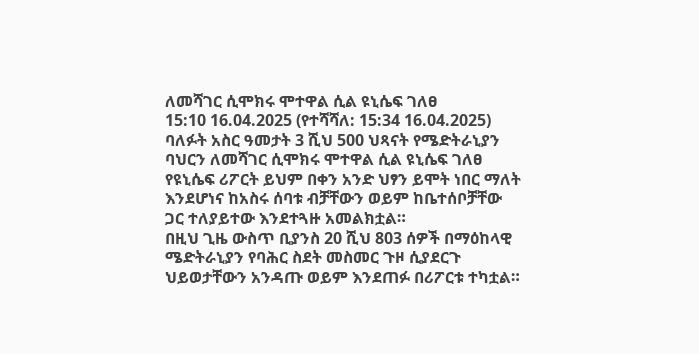ለመሻገር ሲሞክሩ ሞተዋል ሲል ዩኒሴፍ ገለፀ
15:10 16.04.2025 (የተሻሻለ: 15:34 16.04.2025) ባለፉት አስር ዓመታት 3 ሺህ 500 ህጻናት የሜድትራኒያን ባህርን ለመሻገር ሲሞክሩ ሞተዋል ሲል ዩኒሴፍ ገለፀ
የዩኒሴፍ ሪፖርት ይህም በቀን አንድ ህፃን ይሞት ነበር ማለት እንደሆነና ከአስሩ ሰባቱ ብቻቸውን ወይም ከቤተሰቦቻቸው ጋር ተለያይተው እንደተጓዙ አመልክቷል።
በዚህ ጊዜ ውስጥ ቢያንስ 20 ሺህ 803 ሰዎች በማዕከላዊ ሜድትራኒያን የባሕር ስደት መስመር ጉዞ ሲያደርጉ ህይወታቸውን አንዳጡ ወይም እንደጠፉ በሪፖርቱ ተካቷል።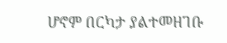ሆኖም በርካታ ያልተመዘገቡ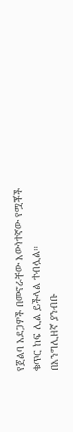የጀልባ አደጋዎች በመኖራቸው እውነተኛው የሟቾች ቁጥር ከፍ ሊል ይችላል ተብሏል።
በእንግሊዘኛ ያንብቡ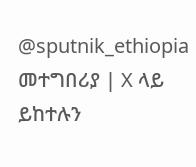@sputnik_ethiopia
መተግበሪያ | X ላይ ይከተሉን